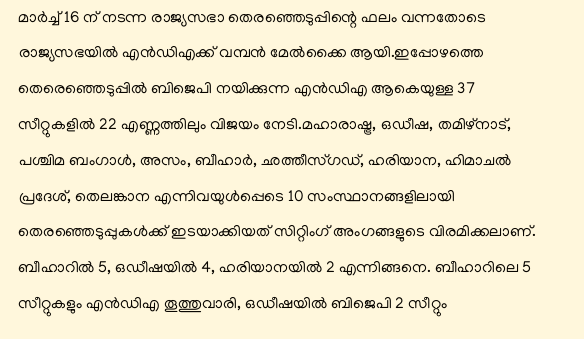മാർച്ച് 16 ന് നടന്ന രാജ്യസഭാ തെരഞ്ഞെടുപ്പിന്റെ ഫലം വന്നതോടെ രാജ്യസഭയിൽ എൻഡിഎക്ക് വമ്പൻ മേൽക്കൈ ആയി.ഇപ്പോഴത്തെ തെരെഞ്ഞെടുപ്പിൽ ബിജെപി നയിക്കുന്ന എൻഡിഎ ആകെയുള്ള 37 സീറ്റുകളിൽ 22 എണ്ണത്തിലും വിജയം നേടി.മഹാരാഷ്ട്ര, ഒഡീഷ, തമിഴ്നാട്, പശ്ചിമ ബംഗാൾ, അസം, ബീഹാർ, ഛത്തീസ്ഗഡ്, ഹരിയാന, ഹിമാചൽ പ്രദേശ്, തെലങ്കാന എന്നിവയുൾപ്പെടെ 10 സംസ്ഥാനങ്ങളിലായി തെരഞ്ഞെടുപ്പുകൾക്ക് ഇടയാക്കിയത് സിറ്റിംഗ് അംഗങ്ങളുടെ വിരമിക്കലാണ്.
ബീഹാറിൽ 5, ഒഡീഷയിൽ 4, ഹരിയാനയിൽ 2 എന്നിങ്ങനെ. ബീഹാറിലെ 5 സീറ്റുകളും എൻഡിഎ തൂത്തുവാരി, ഒഡീഷയിൽ ബിജെപി 2 സീറ്റും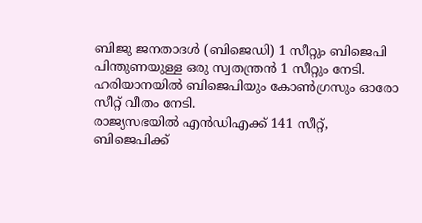ബിജു ജനതാദൾ (ബിജെഡി) 1 സീറ്റും ബിജെപി പിന്തുണയുള്ള ഒരു സ്വതന്ത്രൻ 1 സീറ്റും നേടി. ഹരിയാനയിൽ ബിജെപിയും കോൺഗ്രസും ഓരോ സീറ്റ് വീതം നേടി.
രാജ്യസഭയിൽ എൻഡിഎക്ക് 141 സീറ്റ്, ബിജെപിക്ക്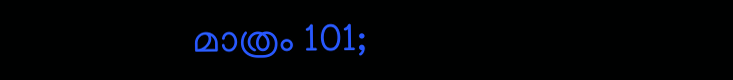മാത്രം 101;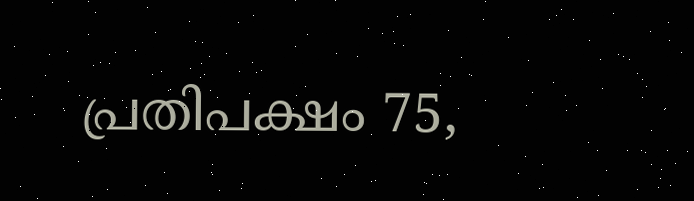പ്രതിപക്ഷം 75,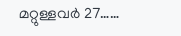മറ്റുള്ളവർ 27……